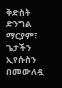ቅድስት
ድንግል ማርያም፣ ጌታችን ኢየሱስን በመውለዷ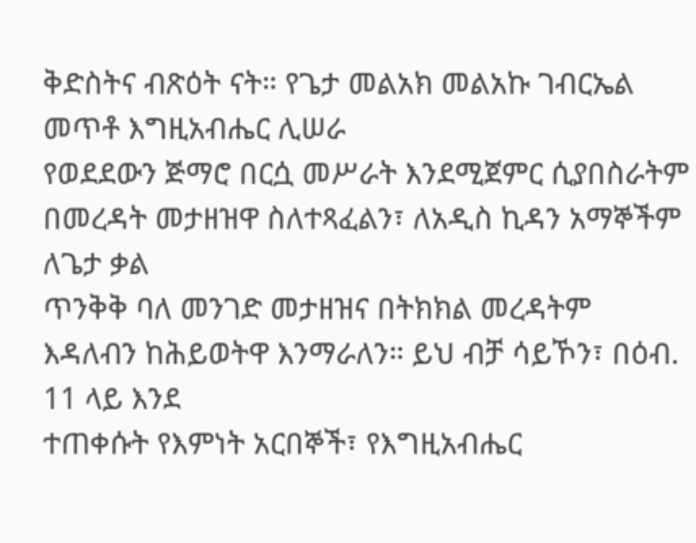ቅድስትና ብጽዕት ናት። የጌታ መልአክ መልአኩ ገብርኤል መጥቶ እግዚአብሔር ሊሠራ
የወደደውን ጅማሮ በርሷ መሥራት እንደሚጀምር ሲያበስራትም በመረዳት መታዘዝዋ ስለተጻፈልን፣ ለአዲስ ኪዳን አማኞችም ለጌታ ቃል
ጥንቅቅ ባለ መንገድ መታዘዝና በትክክል መረዳትም እዳለብን ከሕይወትዋ እንማራለን። ይህ ብቻ ሳይኾን፣ በዕብ. 11 ላይ እንደ
ተጠቀሱት የእምነት አርበኞች፣ የእግዚአብሔር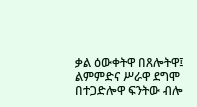ቃል ዕውቀትዋ በጸሎትዋ፤ ልምምድና ሥራዋ ደግሞ በተጋድሎዋ ፍንትው ብሎ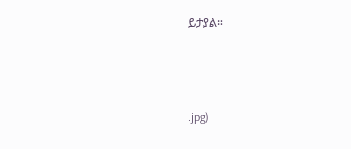ይታያል።



.jpg)